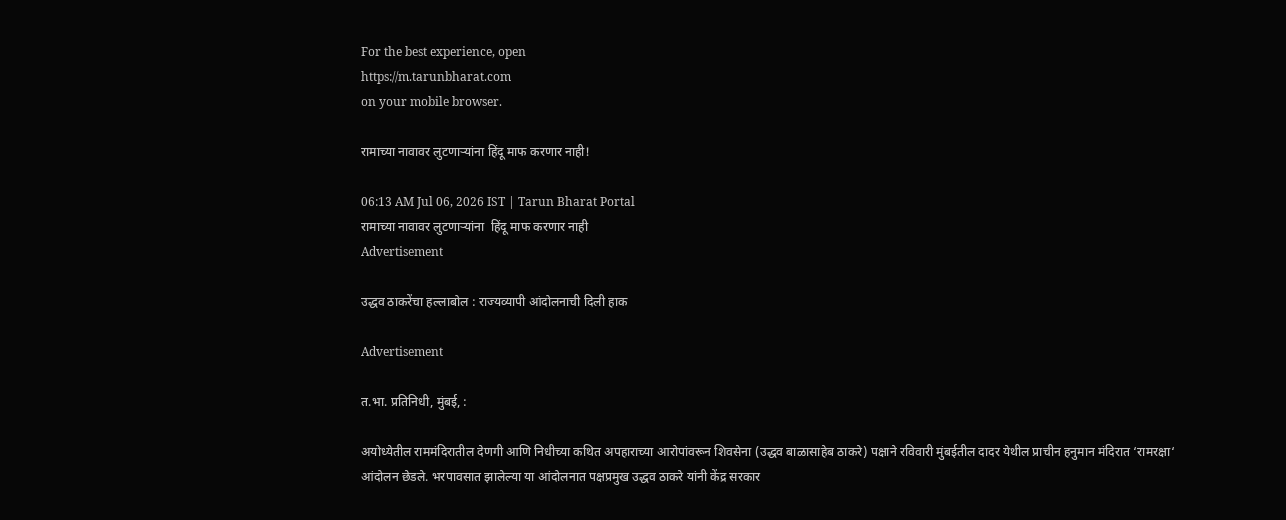For the best experience, open
https://m.tarunbharat.com
on your mobile browser.

रामाच्या नावावर लुटणाऱ्यांना हिंदू माफ करणार नाही!

06:13 AM Jul 06, 2026 IST | Tarun Bharat Portal
रामाच्या नावावर लुटणाऱ्यांना  हिंदू माफ करणार नाही
Advertisement

उद्धव ठाकरेंचा हल्लाबोल : राज्यव्यापी आंदोलनाची दिली हाक

Advertisement

त.भा. प्रतिनिधी, मुंबई, :

अयोध्येतील राममंदिरातील देणगी आणि निधीच्या कथित अपहाराच्या आरोपांवरून शिवसेना (उद्धव बाळासाहेब ठाकरे) पक्षाने रविवारी मुंबईतील दादर येथील प्राचीन हनुमान मंदिरात ‘रामरक्षा‘ आंदोलन छेडले. भरपावसात झालेल्या या आंदोलनात पक्षप्रमुख उद्धव ठाकरे यांनी केंद्र सरकार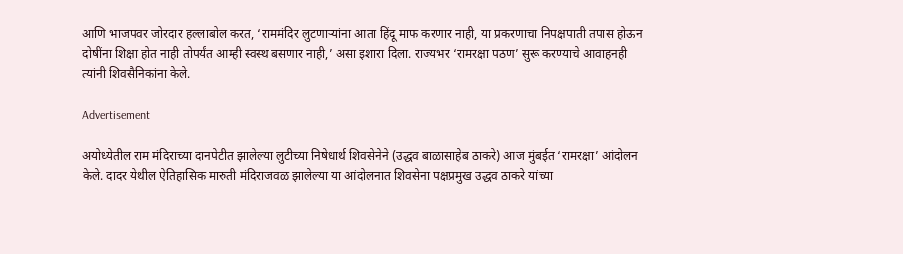आणि भाजपवर जोरदार हल्लाबोल करत, ‘राममंदिर लुटणाऱ्यांना आता हिंदू माफ करणार नाही, या प्रकरणाचा निपक्षपाती तपास होऊन दोषींना शिक्षा होत नाही तोपर्यंत आम्ही स्वस्थ बसणार नाही,’ असा इशारा दिला. राज्यभर ‘रामरक्षा पठण’ सुरू करण्याचे आवाहनही त्यांनी शिवसैनिकांना केले.

Advertisement

अयोध्येतील राम मंदिराच्या दानपेटीत झालेल्या लुटीच्या निषेधार्थ शिवसेनेने (उद्धव बाळासाहेब ठाकरे) आज मुंबईत ‘रामरक्षा’ आंदोलन केले. दादर येथील ऐतिहासिक मारुती मंदिराजवळ झालेल्या या आंदोलनात शिवसेना पक्षप्रमुख उद्धव ठाकरे यांच्या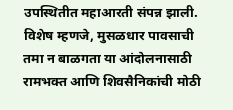उपस्थितीत महाआरती संपन्न झाली. विशेष म्हणजे, मुसळधार पावसाची तमा न बाळगता या आंदोलनासाठी रामभक्त आणि शिवसैनिकांची मोठी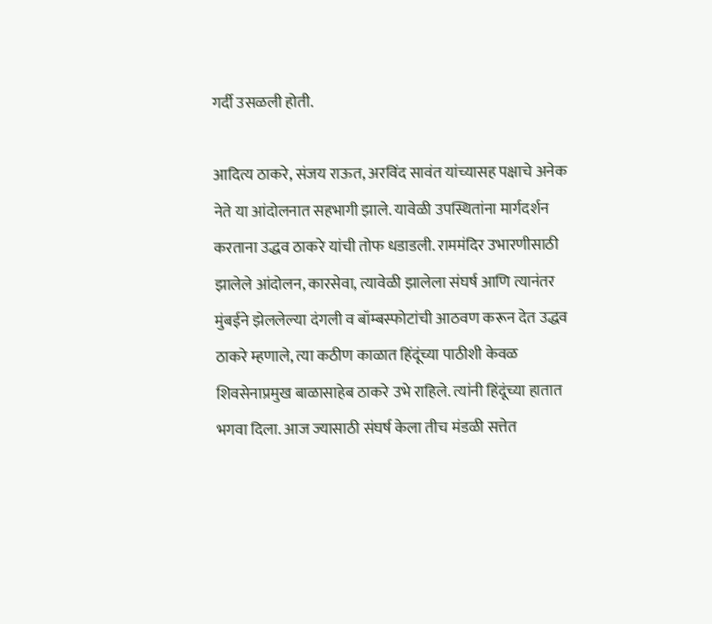गर्दी उसळली होती.

आदित्य ठाकरे, संजय राऊत, अरविंद सावंत यांच्यासह पक्षाचे अनेक नेते या आंदोलनात सहभागी झाले. यावेळी उपस्थितांना मार्गदर्शन करताना उद्धव ठाकरे यांची तोफ धडाडली. राममंदिर उभारणीसाठी झालेले आंदोलन, कारसेवा, त्यावेळी झालेला संघर्ष आणि त्यानंतर मुंबईने झेललेल्या दंगली व बॉम्बस्फोटांची आठवण करून देत उद्धव ठाकरे म्हणाले, त्या कठीण काळात हिंदूंच्या पाठीशी केवळ शिवसेनाप्रमुख बाळासाहेब ठाकरे उभे राहिले. त्यांनी हिंदूंच्या हातात भगवा दिला. आज ज्यासाठी संघर्ष केला तीच मंडळी सत्तेत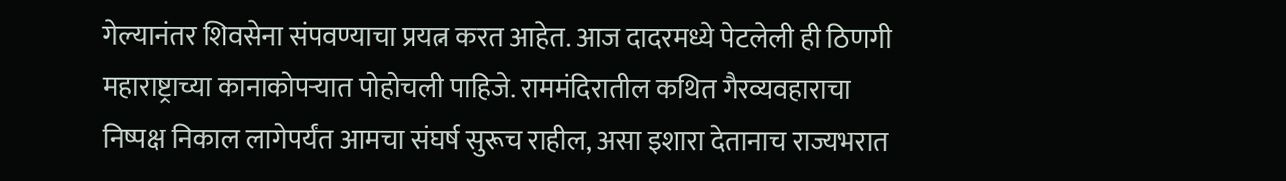गेल्यानंतर शिवसेना संपवण्याचा प्रयत्न करत आहेत. आज दादरमध्ये पेटलेली ही ठिणगी महाराष्ट्राच्या कानाकोपऱ्यात पोहोचली पाहिजे. राममंदिरातील कथित गैरव्यवहाराचा निष्पक्ष निकाल लागेपर्यंत आमचा संघर्ष सुरूच राहील, असा इशारा देतानाच राज्यभरात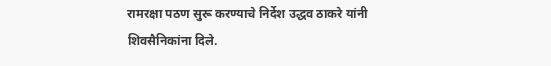रामरक्षा पठण सुरू करण्याचे निर्देश उद्धव ठाकरे यांनी शिवसैनिकांना दिले.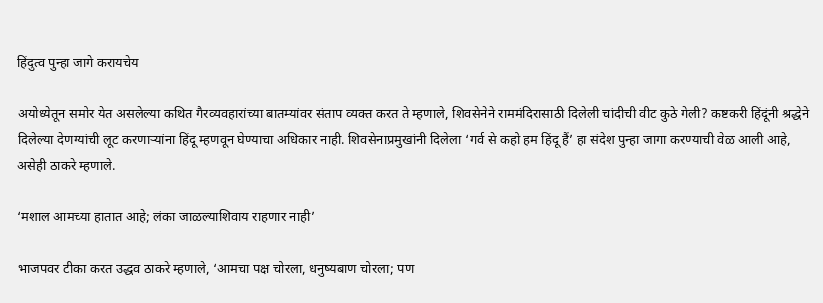हिंदुत्व पुन्हा जागे करायचेय

अयोध्येतून समोर येत असलेल्या कथित गैरव्यवहारांच्या बातम्यांवर संताप व्यक्त करत ते म्हणाले, शिवसेनेने राममंदिरासाठी दिलेली चांदीची वीट कुठे गेली? कष्टकरी हिंदूंनी श्रद्धेने दिलेल्या देणग्यांची लूट करणाऱ्यांना हिंदू म्हणवून घेण्याचा अधिकार नाही. शिवसेनाप्रमुखांनी दिलेला ‘गर्व से कहो हम हिंदू हैं’ हा संदेश पुन्हा जागा करण्याची वेळ आली आहे, असेही ठाकरे म्हणाले.

‘मशाल आमच्या हातात आहे; लंका जाळल्याशिवाय राहणार नाही’

भाजपवर टीका करत उद्धव ठाकरे म्हणाले, ‘आमचा पक्ष चोरला, धनुष्यबाण चोरला; पण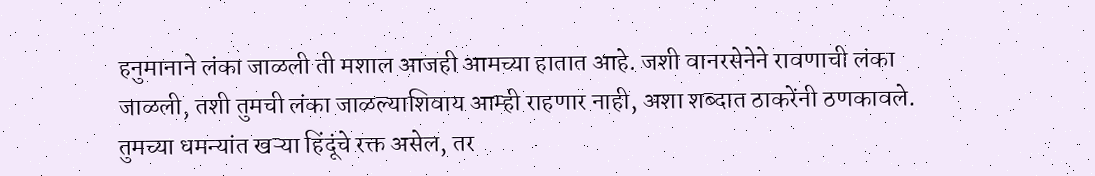हनुमानाने लंका जाळली ती मशाल आजही आमच्या हातात आहे. जशी वानरसेनेने रावणाची लंका जाळली, तशी तुमची लंका जाळल्याशिवाय आम्ही राहणार नाही, अशा शब्दात ठाकरेंनी ठणकावले. तुमच्या धमन्यांत खऱ्या हिंदूंचे रक्त असेल, तर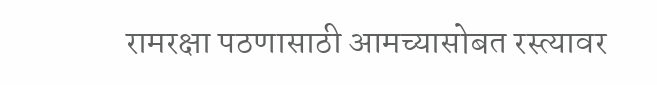रामरक्षा पठणासाठी आमच्यासोबत रस्त्यावर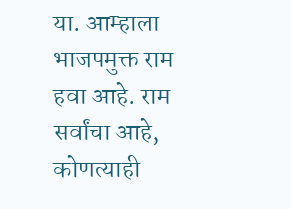या. आम्हाला भाजपमुक्त राम हवा आहे. राम सर्वांचा आहे, कोणत्याही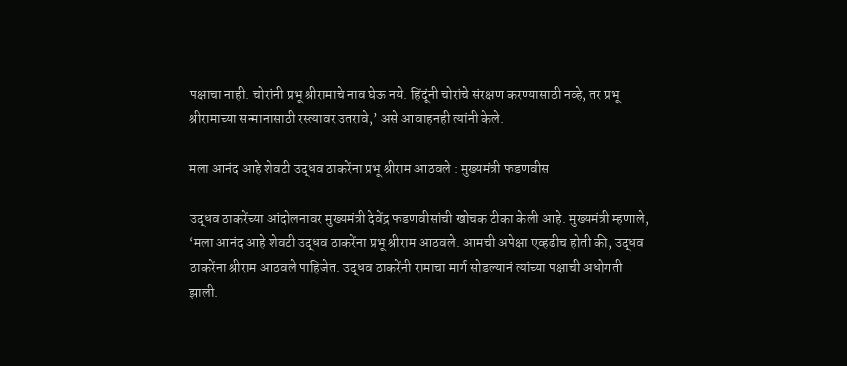पक्षाचा नाही. चोरांनी प्रभू श्रीरामाचे नाव घेऊ नये. हिंदूंनी चोरांचे संरक्षण करण्यासाठी नव्हे, तर प्रभू श्रीरामाच्या सन्मानासाठी रस्त्यावर उतरावे,’ असे आवाहनही त्यांनी केले.

मला आनंद आहे शेवटी उद्धव ठाकरेंना प्रभू श्रीराम आठवले : मुख्यमंत्री फडणवीस

उद्धव ठाकरेंच्या आंदोलनावर मुख्यमंत्री देवेंद्र फडणवीसांची खोचक टीका केली आहे. मुख्यमंत्री म्हणाले, ‘मला आनंद आहे शेवटी उद्धव ठाकरेंना प्रभू श्रीराम आठवले. आमची अपेक्षा एव्हढीच होती की, उद्धव ठाकरेंना श्रीराम आठवले पाहिजेत. उद्धव ठाकरेंनी रामाचा मार्ग सोडल्यानं त्यांच्या पक्षाची अधोगती झाली.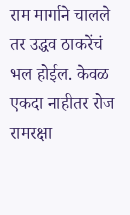राम मार्गाने चालले तर उद्धव ठाकरेंचं भल होईल. केवळ एकदा नाहीतर रोज रामरक्षा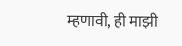म्हणावी, ही माझी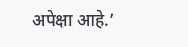अपेक्षा आहे.’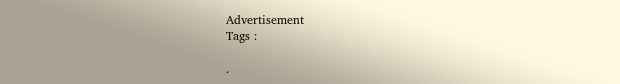Advertisement
Tags :

.